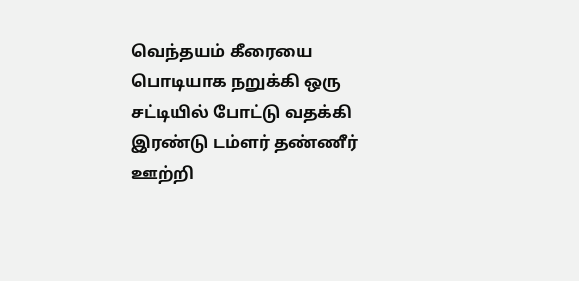வெந்தயம் கீரையை பொடியாக நறுக்கி ஒரு சட்டியில் போட்டு வதக்கி இரண்டு டம்ளர் தண்ணீர் ஊற்றி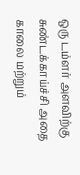ஒரு டம்ளர் அளவிற்கு சுண்டக்காய்ச்சி அதை காலை மற்றும்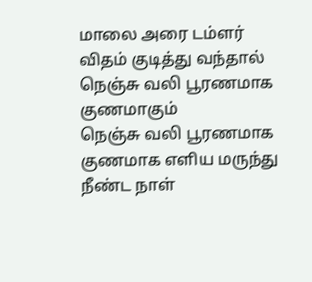மாலை அரை டம்ளர் விதம் குடித்து வந்தால் நெஞ்சு வலி பூரணமாக குணமாகும்
நெஞ்சு வலி பூரணமாக குணமாக எளிய மருந்து
நீண்ட நாள்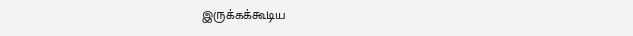இருக்கக்கூடிய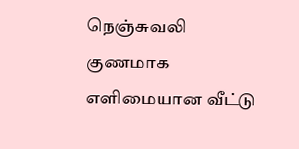நெஞ்சுவலி குணமாக எளிமையான வீட்டு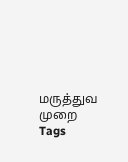மருத்துவ முறை
Tags